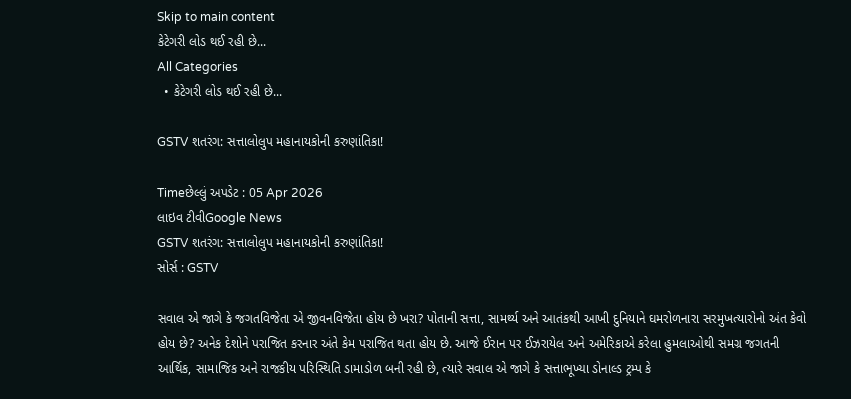Skip to main content
કેટેગરી લોડ થઈ રહી છે...
All Categories
  • કેટેગરી લોડ થઈ રહી છે...

GSTV શતરંગ: સત્તાલોલુપ મહાનાયકોની કરુણાંતિકા!

Timeછેલ્લું અપડેટ : 05 Apr 2026
લાઇવ ટીવીGoogle News
GSTV શતરંગ: સત્તાલોલુપ મહાનાયકોની કરુણાંતિકા!
સોર્સ : GSTV

સવાલ એ જાગે કે જગતવિજેતા એ જીવનવિજેતા હોય છે ખરા? પોતાની સત્તા, સામર્થ્ય અને આતંકથી આખી દુનિયાને ઘમરોળનારા સરમુખત્યારોનો અંત કેવો હોય છે? અનેક દેશોને પરાજિત કરનાર અંતે કેમ પરાજિત થતા હોય છે. આજે ઈરાન પર ઈઝરાયેલ અને અમેરિકાએ કરેલા હુમલાઓથી સમગ્ર જગતની આર્થિક, સામાજિક અને રાજકીય પરિસ્થિતિ ડામાડોળ બની રહી છે, ત્યારે સવાલ એ જાગે કે સત્તાભૂખ્યા ડોનાલ્ડ ટ્રમ્પ કે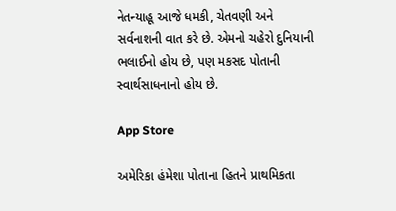નેતન્યાહૂ આજે ધમકી, ચેતવણી અને સર્વનાશની વાત કરે છે. એમનો ચહેરો દુનિયાની ભલાઈનો હોય છે, પણ મકસદ પોતાની સ્વાર્થસાધનાનો હોય છે.

App Store

અમેરિકા હંમેશા પોતાના હિતને પ્રાથમિકતા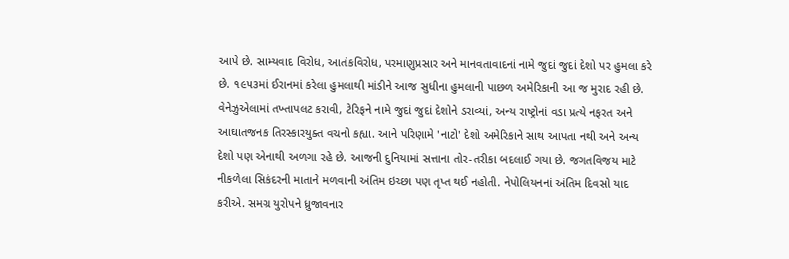આપે છે. સામ્યવાદ વિરોધ, આતંકવિરોધ, પરમાણુપ્રસાર અને માનવતાવાદનાં નામે જુદાં જુદાં દેશો પર હુમલા કરે છે. ૧૯૫૩માં ઈરાનમાં કરેલા હુમલાથી માંડીને આજ સુધીના હુમલાની પાછળ અમેરિકાની આ જ મુરાદ રહી છે. વેનેઝુએલામાં તખ્તાપલટ કરાવી, ટેરિફને નામે જુદાં જુદાં દેશોને ડરાવ્યાં, અન્ય રાષ્ટ્રોનાં વડા પ્રત્યે નફરત અને આઘાતજનક તિરસ્કારયુક્ત વચનો કહ્યા. આને પરિણામે 'નાટો' દેશો અમેરિકાને સાથ આપતા નથી અને અન્ય દેશો પણ એનાથી અળગા રહે છે. આજની દુનિયામાં સત્તાના તોર-તરીકા બદલાઈ ગયા છે. જગતવિજય માટે નીકળેલા સિકંદરની માતાને મળવાની અંતિમ ઇચ્છા પણ તૃપ્ત થઈ નહોતી. નેપોલિયનનાં અંતિમ દિવસો યાદ કરીએ. સમગ્ર યુરોપને ધ્રુજાવનાર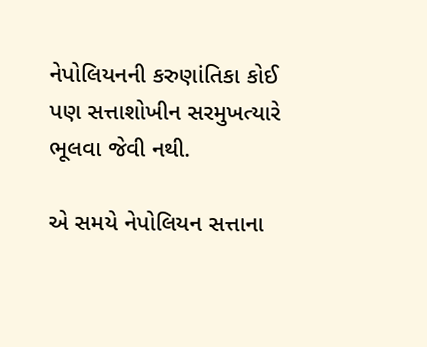નેપોલિયનની કરુણાંતિકા કોઈ પણ સત્તાશોખીન સરમુખત્યારે ભૂલવા જેવી નથી.

એ સમયે નેપોલિયન સત્તાના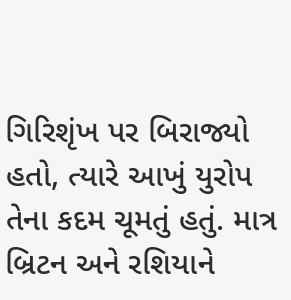ગિરિશૃંખ પર બિરાજ્યો હતો, ત્યારે આખું યુરોપ તેના કદમ ચૂમતું હતું. માત્ર બ્રિટન અને રશિયાને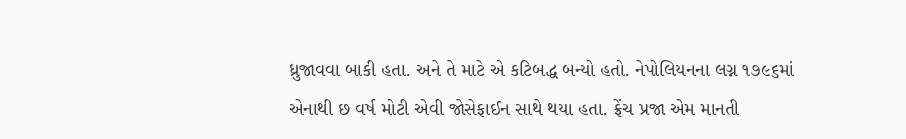ધ્રુજાવવા બાકી હતા. અને તે માટે એ કટિબદ્ધ બન્યો હતો. નેપોલિયનના લગ્ન ૧૭૯૬માં એનાથી છ વર્ષ મોટી એવી જોસેફાઈન સાથે થયા હતા. ફ્રેંચ પ્રજા એમ માનતી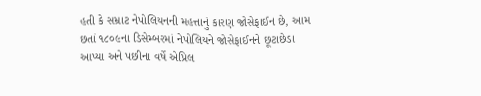હતી કે સમ્રાટ નેપોલિયનની મહત્તાનું કારણ જોસેફાઈન છે, આમ છતાં ૧૮૦૯ના ડિસેમ્બરમાં નેપોલિયને જોસેફાઈનને છૂટાછેડા આપ્યા અને પછીના વર્ષે એપ્રિલ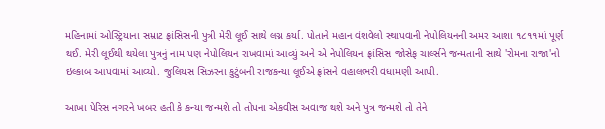મહિનામાં ઓસ્ટ્રિયાના સમ્રાટ ફ્રાંસિસની પુત્રી મેરી લૂઈ સાથે લગ્ન કર્યા. પોતાને મહાન વંશવેલો સ્થાપવાની નેપોલિયનની અમર આશા ૧૮૧૧માં પૂર્ણ થઈ. મેરી લૂઈથી થયેલા પુત્રનું નામ પણ નેપોલિયન રાખવામાં આવ્યું અને એ નેપોલિયન ફ્રાંસિસ જોસેફ ચાર્લ્સને જન્મતાની સાથે 'રોમના રાજા'નો ઇલ્કાબ આપવામાં આવ્યો. જુલિયસ સિઝરના કુટુંબની રાજકન્યા લૂઈએ ફ્રાંસને વહાલભરી વધામણી આપી.

આખા પેરિસ નગરને ખબર હતી કે કન્યા જન્મશે તો તોપના એકવીસ અવાજ થશે અને પુત્ર જન્મશે તો તેને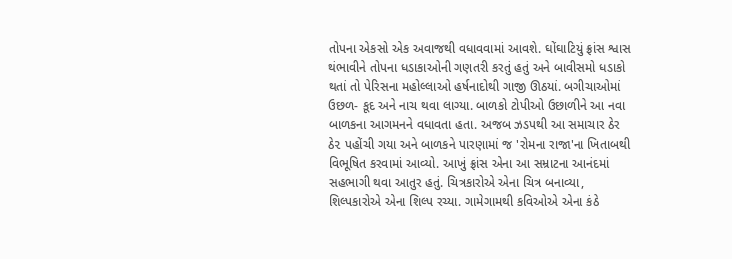તોપના એકસો એક અવાજથી વધાવવામાં આવશે. ઘોંઘાટિયું ફ્રાંસ શ્વાસ થંભાવીને તોપના ધડાકાઓની ગણતરી કરતું હતું અને બાવીસમો ધડાકો થતાં તો પેરિસના મહોલ્લાઓ હર્ષનાદોથી ગાજી ઊઠયાં. બગીચાઓમાં ઉછળ- કૂદ અને નાચ થવા લાગ્યા. બાળકો ટોપીઓ ઉછાળીને આ નવા બાળકના આગમનને વધાવતા હતા. અજબ ઝડપથી આ સમાચાર ઠેર ઠે૨ પહોંચી ગયા અને બાળકને પારણામાં જ 'રોમના રાજા'ના ખિતાબથી વિભૂષિત કરવામાં આવ્યો. આખું ફ્રાંસ એના આ સમ્રાટના આનંદમાં સહભાગી થવા આતુર હતું. ચિત્રકારોએ એના ચિત્ર બનાવ્યા, શિલ્પકારોએ એના શિલ્પ રચ્યા. ગામેગામથી કવિઓએ એના કંઠે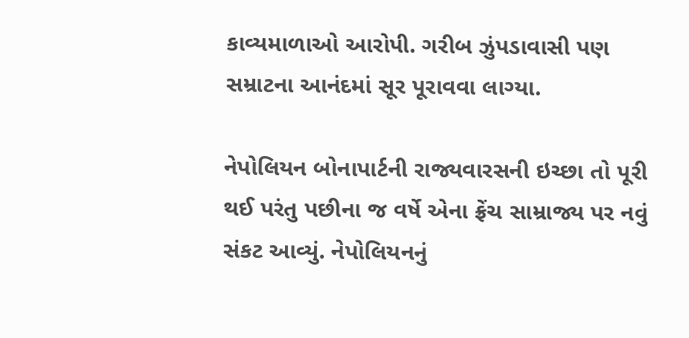કાવ્યમાળાઓ આરોપી. ગરીબ ઝુંપડાવાસી પણ સમ્રાટના આનંદમાં સૂર પૂરાવવા લાગ્યા.

નેપોલિયન બોનાપાર્ટની રાજ્યવારસની ઇચ્છા તો પૂરી થઈ પરંતુ પછીના જ વર્ષે એના ફ્રેંચ સામ્રાજ્ય પર નવું સંકટ આવ્યું. નેપોલિયનનું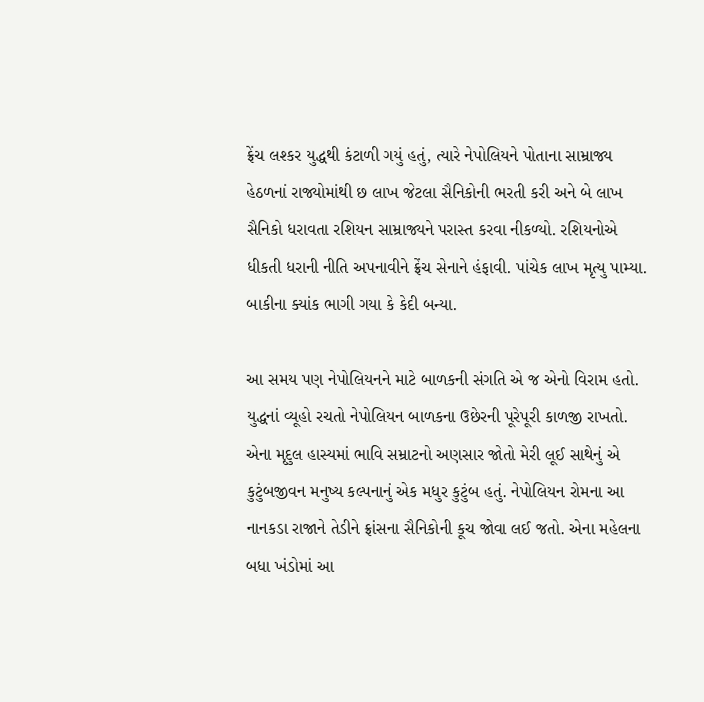ફ્રેંચ લશ્કર યુદ્ધથી કંટાળી ગયું હતું, ત્યારે નેપોલિયને પોતાના સામ્રાજ્ય હેઠળનાં રાજ્યોમાંથી છ લાખ જેટલા સૈનિકોની ભરતી કરી અને બે લાખ સૈનિકો ધરાવતા રશિયન સામ્રાજ્યને પરાસ્ત કરવા નીકળ્યો. રશિયનોએ ધીકતી ધરાની નીતિ અપનાવીને ફ્રેંચ સેનાને હંફાવી. પાંચેક લાખ મૃત્યુ પામ્યા. બાકીના ક્યાંક ભાગી ગયા કે કેદી બન્યા.

આ સમય પણ નેપોલિયનને માટે બાળકની સંગતિ એ જ એનો વિરામ હતો. યુદ્ધનાં વ્યૂહો રચતો નેપોલિયન બાળકના ઉછેરની પૂરેપૂરી કાળજી રાખતો. એના મૃદુલ હાસ્યમાં ભાવિ સમ્રાટનો અણસાર જોતો મેરી લૂઈ સાથેનું એ કુટુંબજીવન મનુષ્ય કલ્પનાનું એક મધુર કુટુંબ હતું. નેપોલિયન રોમના આ નાનકડા રાજાને તેડીને ફ્રાંસના સૈનિકોની કૂચ જોવા લઈ જતો. એના મહેલના બધા ખંડોમાં આ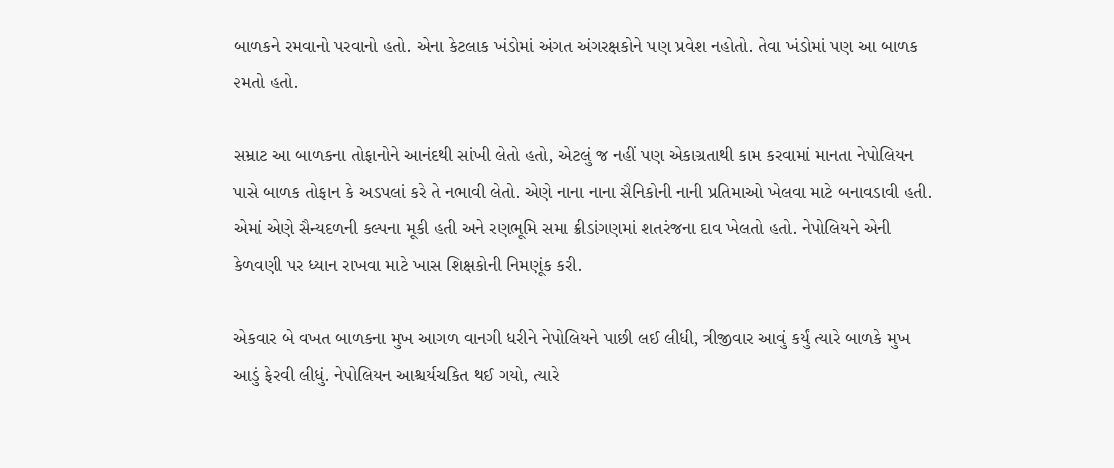બાળકને રમવાનો પરવાનો હતો. એના કેટલાક ખંડોમાં અંગત અંગરક્ષકોને પણ પ્રવેશ નહોતો. તેવા ખંડોમાં પણ આ બાળક ૨મતો હતો.

સમ્રાટ આ બાળકના તોફાનોને આનંદથી સાંખી લેતો હતો, એટલું જ નહીં પણ એકાગ્રતાથી કામ કરવામાં માનતા નેપોલિયન પાસે બાળક તોફાન કે અડપલાં કરે તે નભાવી લેતો. એણે નાના નાના સૈનિકોની નાની પ્રતિમાઓ ખેલવા માટે બનાવડાવી હતી. એમાં એણે સૈન્યદળની કલ્પના મૂકી હતી અને રણભૂમિ સમા ક્રીડાંગણમાં શતરંજના દાવ ખેલતો હતો. નેપોલિયને એની કેળવણી પર ધ્યાન રાખવા માટે ખાસ શિક્ષકોની નિમણૂંક કરી.

એકવાર બે વખત બાળકના મુખ આગળ વાનગી ધરીને નેપોલિયને પાછી લઈ લીધી, ત્રીજીવાર આવું કર્યું ત્યારે બાળકે મુખ આડું ફેરવી લીધું. નેપોલિયન આશ્ચર્યચકિત થઈ ગયો, ત્યારે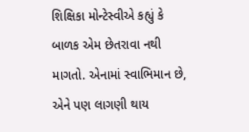શિક્ષિકા મોન્ટેસ્વીએ કહ્યું કે બાળક એમ છેતરાવા નથી માગતો. એનામાં સ્વાભિમાન છે, એને પણ લાગણી થાય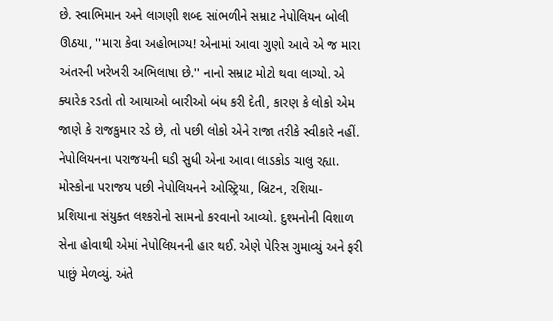છે. સ્વાભિમાન અને લાગણી શબ્દ સાંભળીને સમ્રાટ નેપોલિયન બોલી ઊઠયા, ''મારા કેવા અહોભાગ્ય! એનામાં આવા ગુણો આવે એ જ મારા અંતરની ખરેખરી અભિલાષા છે.'' નાનો સમ્રાટ મોટો થવા લાગ્યો. એ ક્યારેક રડતો તો આયાઓ બારીઓ બંધ કરી દેતી, કારણ કે લોકો એમ જાણે કે રાજકુમાર રડે છે, તો પછી લોકો એને રાજા તરીકે સ્વીકારે નહીં. નેપોલિયનના પરાજયની ઘડી સુધી એના આવા લાડકોડ ચાલુ રહ્યા. મોસ્કોના પરાજય પછી નેપોલિયનને ઓસ્ટ્રિયા, બ્રિટન, રશિયા- પ્રશિયાના સંયુક્ત લશ્કરોનો સામનો કરવાનો આવ્યો. દુશ્મનોની વિશાળ સેના હોવાથી એમાં નેપોલિયનની હાર થઈ. એણે પેરિસ ગુમાવ્યું અને ફરી પાછું મેળવ્યું. અંતે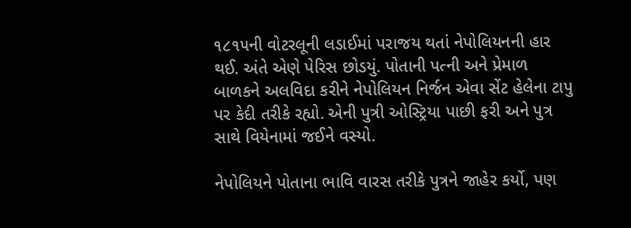૧૮૧૫ની વોટરલૂની લડાઈમાં પરાજય થતાં નેપોલિયનની હાર થઈ. અંતે એણે પેરિસ છોડયું. પોતાની પત્ની અને પ્રેમાળ બાળકને અલવિદા કરીને નેપોલિયન નિર્જન એવા સેંટ હેલેના ટાપુ પર કેદી તરીકે રહ્યો. એની પુત્રી ઓસ્ટ્રિયા પાછી ફરી અને પુત્ર સાથે વિયેનામાં જઈને વસ્યો.

નેપોલિયને પોતાના ભાવિ વારસ તરીકે પુત્રને જાહેર કર્યો, પણ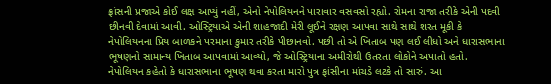ફ્રાંસની પ્રજાએ કોઈ લક્ષ આપ્યું નહીં, એનો નેપોલિયનને પારાવાર વસવસો રહ્યો. રોમના રાજા તરીકે એની પદવી છીનવી દેવામાં આવી. ઓસ્ટ્રિયાએ એની શાહજાદી મેરી લૂઈને રક્ષણ આપવા સાથે સાથે શરત મૂકી કે નેપોલિયનના પ્રિય બાળકને પરમાના કુમાર તરીકે પીછાનવો. પછી તો એ ખિતાબ પણ લઈ લીધો અને ધારાસભાના ભૂષણનો સામાન્ય ખિતાબ આપવામાં આવ્યો, જે ઓસ્ટ્રિયાના અમીરોથી ઉતરતા લોકોને અપાતો હતો. નેપોલિયન કહેતો કે ધારાસભાના ભૂષણ થવા કરતા મારો પુત્ર ફાંસીના માંચડે લટકે તો સારું. આ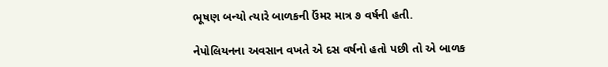ભૂષણ બન્યો ત્યારે બાળકની ઉંમર માત્ર ૭ વર્ષની હતી.

નેપોલિયનના અવસાન વખતે એ દસ વર્ષનો હતો પછી તો એ બાળક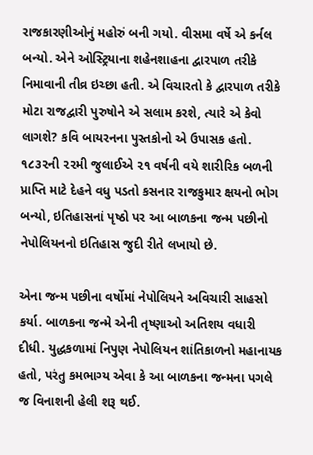રાજકારણીઓનું મહોરું બની ગયો. વીસમા વર્ષે એ કર્નલ બન્યો. એને ઓસ્ટ્રિયાના શહેનશાહના દ્વારપાળ તરીકે નિમાવાની તીવ્ર ઇચ્છા હતી. એ વિચારતો કે દ્વારપાળ તરીકે મોટા રાજદ્વારી પુરુષોને એ સલામ કરશે, ત્યારે એ કેવો લાગશે? કવિ બાયરનના પુસ્તકોનો એ ઉપાસક હતો. ૧૮૩૨ની ૨૨મી જુલાઈએ ૨૧ વર્ષની વયે શારીરિક બળની પ્રાપ્તિ માટે દેહને વધુ પડતો કસનાર રાજકુમાર ક્ષયનો ભોગ બન્યો, ઇતિહાસનાં પૃષ્ઠો પર આ બાળકના જન્મ પછીનો નેપોલિયનનો ઇતિહાસ જુદી રીતે લખાયો છે.

એના જન્મ પછીના વર્ષોમાં નેપોલિયને અવિચારી સાહસો કર્યા. બાળકના જન્મે એની તૃષ્ણાઓ અતિશય વધારી દીધી. યુદ્ધકળામાં નિપુણ નેપોલિયન શાંતિકાળનો મહાનાયક હતો, પરંતુ કમભાગ્ય એવા કે આ બાળકના જન્મના પગલે જ વિનાશની હેલી શરૂ થઈ.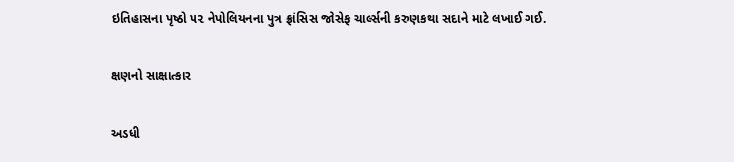ઇતિહાસના પૃષ્ઠો ૫૨ નેપોલિયનના પુત્ર ફ્રાંસિસ જોસેફ ચાર્લ્સની કરુણકથા સદાને માટે લખાઈ ગઈ.

ક્ષણનો સાક્ષાત્કાર

અડધી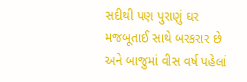સદીથી પણ પુરાણું ઘર મજબૂતાઈ સાથે બરકરાર છે અને બાજુમાં વીસ વર્ષ પહેલાં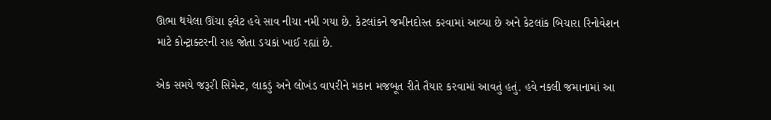ઊભા થયેલા ઊંચા ફ્લેટ હવે સાવ નીચા નમી ગયા છે. કેટલાંકને જમીનદોસ્ત ક૨વામાં આવ્યા છે અને કેટલાંક બિચારા રિનોવેશન માટે કોન્ટ્રાક્ટરની રાહ જોતા ડચકાં ખાઈ રહ્યાં છે.

એક સમયે જરૂ૨ી સિમેન્ટ, લાકડું અને લોખંડ વાપરીને મકાન મજબૂત રીતે તૈયાર કરવામાં આવતું હતું. હવે નકલી જમાનામાં આ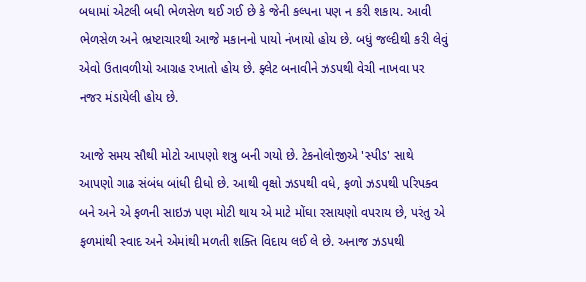બધામાં એટલી બધી ભેળસેળ થઈ ગઈ છે કે જેની કલ્પના પણ ન કરી શકાય. આવી ભેળસેળ અને ભ્રષ્ટાચારથી આજે મકાનનો પાયો નંખાયો હોય છે. બધું જલ્દીથી કરી લેવું એવો ઉતાવળીયો આગ્રહ રખાતો હોય છે. ફ્લેટ બનાવીને ઝડપથી વેચી નાખવા પર નજર મંડાયેલી હોય છે.

આજે સમય સૌથી મોટો આપણો શત્રુ બની ગયો છે. ટેકનોલોજીએ 'સ્પીડ' સાથે આપણો ગાઢ સંબંધ બાંધી દીધો છે. આથી વૃક્ષો ઝડપથી વધે, ફળો ઝડપથી પરિપક્વ બને અને એ ફળની સાઇઝ પણ મોટી થાય એ માટે મોંઘા રસાયણો વપરાય છે, પરંતુ એ ફળમાંથી સ્વાદ અને એમાંથી મળતી શક્તિ વિદાય લઈ લે છે. અનાજ ઝડપથી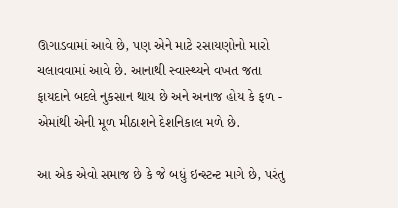ઊગાડવામાં આવે છે, પણ એને માટે રસાયણોનો મારો ચલાવવામાં આવે છે. આનાથી સ્વાસ્થ્યને વખત જતા ફાયદાને બદલે નુકસાન થાય છે અને અનાજ હોય કે ફળ - એમાંથી એની મૂળ મીઠાશને દેશનિકાલ મળે છે.

આ એક એવો સમાજ છે કે જે બધું ઇન્સ્ટન્ટ માગે છે, પરંતુ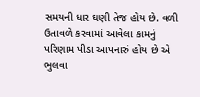સમયની ધાર ઘણી તેજ હોય છે. વળી ઉતાવળે કરવામાં આવેલા કામનું પરિણામ પીડા આપનારું હોય છે એ ભુલવા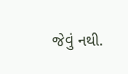જેવું નથી.